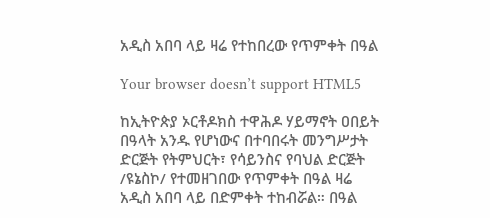አዲስ አበባ ላይ ዛሬ የተከበረው የጥምቀት በዓል

Your browser doesn’t support HTML5

ከኢትዮጵያ ኦርቶዶክስ ተዋሕዶ ሃይማኖት ዐበይት በዓላት አንዱ የሆነውና በተባበሩት መንግሥታት ድርጅት የትምህርት፣ የሳይንስና የባህል ድርጅት /ዩኔስኮ/ የተመዘገበው የጥምቀት በዓል ዛሬ አዲስ አበባ ላይ በድምቀት ተከብሯል። በዓል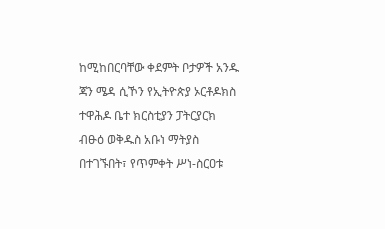ከሚከበርባቸው ቀደምት ቦታዎች አንዱ ጃን ሜዳ ሲኾን የኢትዮጵያ ኦርቶዶክስ ተዋሕዶ ቤተ ክርስቲያን ፓትርያርክ ብፁዕ ወቅዱስ አቡነ ማትያስ በተገኙበት፣ የጥምቀት ሥነ-ስርዐቱ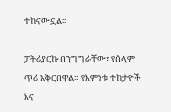ተከናውኗል፡፡

ፓትሪያርኩ በንግግራቸው፣ የሰላም ጥሪ አቅርበዋል። የእምነቱ ተከታዮች እና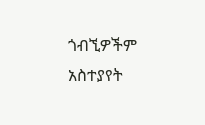ጎብኚዎችም አስተያየት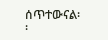ሰጥተውናል፡፡